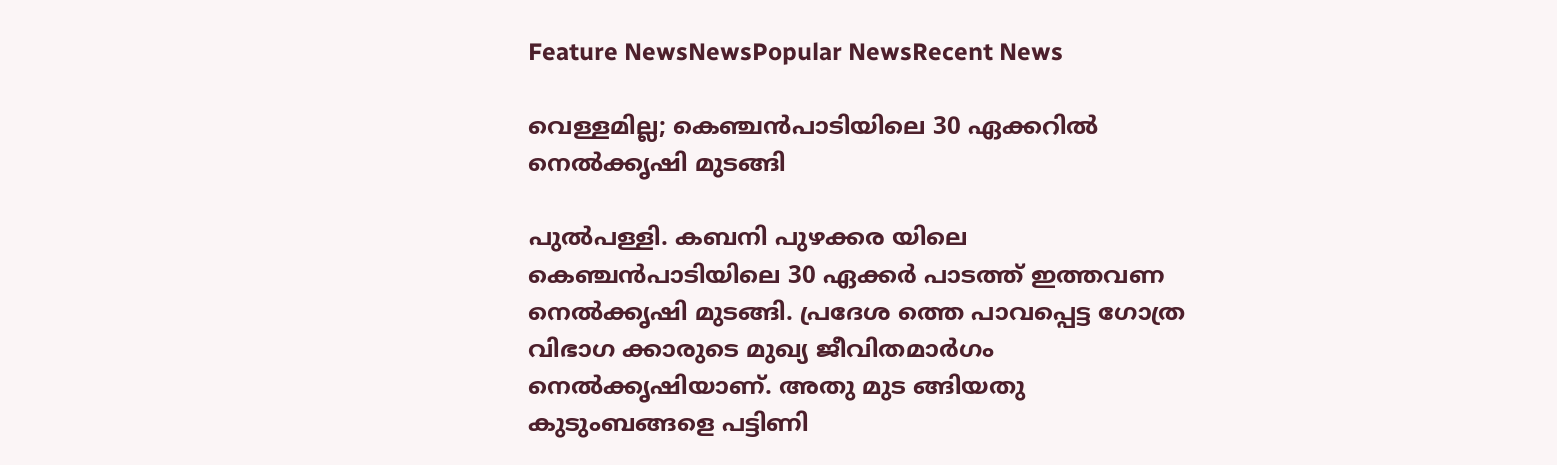Feature NewsNewsPopular NewsRecent News

വെള്ളമില്ല; കെഞ്ചൻപാടിയിലെ 30 ഏക്കറിൽ നെൽക്കൃഷി മുടങ്ങി

പുൽപള്ളി. കബനി പുഴക്കര യിലെ കെഞ്ചൻപാടിയിലെ 30 ഏക്കർ പാടത്ത് ഇത്തവണ നെൽക്കൃഷി മുടങ്ങി. പ്രദേശ ത്തെ പാവപ്പെട്ട ഗോത്ര വിഭാഗ ക്കാരുടെ മുഖ്യ ജീവിതമാർഗം നെൽക്കൃഷിയാണ്. അതു മുട ങ്ങിയതു കുടുംബങ്ങളെ പട്ടിണി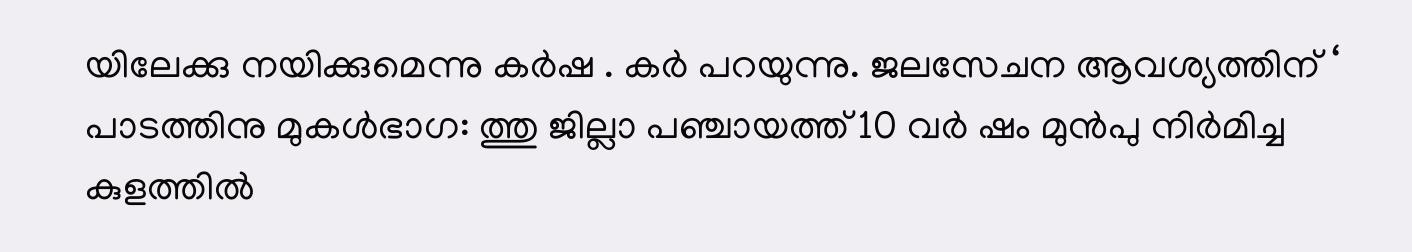യിലേക്കു നയിക്കുമെന്നു കർഷ . കർ പറയുന്നു. ജലസേചന ആവശ്യത്തിന് ‘ പാടത്തിനു മുകൾഭാഗ: ത്തു ജില്ലാ പഞ്ചായത്ത് 10 വർ ഷം മുൻപു നിർമിച്ച കുളത്തിൽ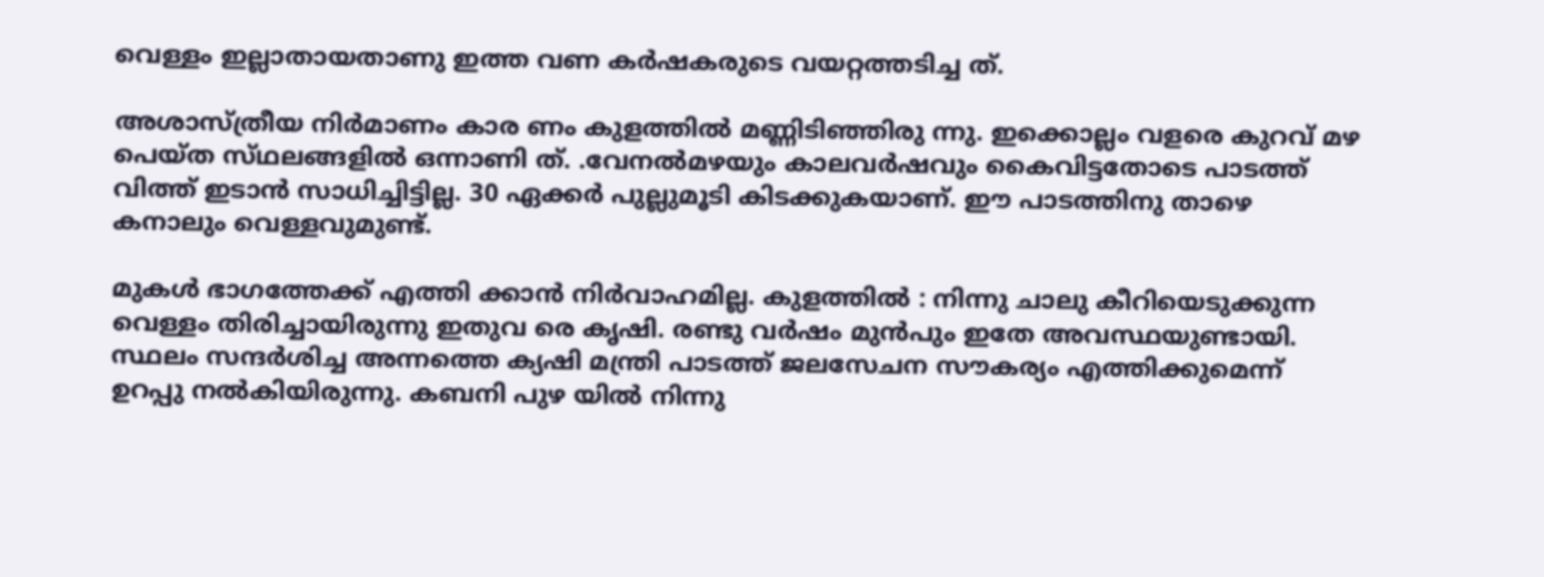വെള്ളം ഇല്ലാതായതാണു ഇത്ത വണ കർഷകരുടെ വയറ്റത്തടിച്ച ത്.

അശാസ്ത്രീയ നിർമാണം കാര ണം കുളത്തിൽ മണ്ണിടിഞ്ഞിരു ന്നു. ഇക്കൊല്ലം വളരെ കുറവ് മഴ
പെയ്ത സ്‌ഥലങ്ങളിൽ ഒന്നാണി ത്. .വേനൽമഴയും കാലവർഷവും കൈവിട്ടതോടെ പാടത്ത് വിത്ത് ഇടാൻ സാധിച്ചിട്ടില്ല. 30 ഏക്കർ പുല്ലുമൂടി കിടക്കുകയാണ്. ഈ പാടത്തിനു താഴെ കനാലും വെള്ളവുമുണ്ട്.

മുകൾ ഭാഗത്തേക്ക് എത്തി ക്കാൻ നിർവാഹമില്ല. കുളത്തിൽ : നിന്നു ചാലു കീറിയെടുക്കുന്ന വെള്ളം തിരിച്ചായിരുന്നു ഇതുവ രെ കൃഷി. രണ്ടു വർഷം മുൻപും ഇതേ അവസ്ഥയുണ്ടായി. സ്ഥലം സന്ദർശിച്ച അന്നത്തെ ക്യഷി മന്ത്രി പാടത്ത് ജലസേചന സൗകര്യം എത്തിക്കുമെന്ന് ഉറപ്പു നൽകിയിരുന്നു. കബനി പുഴ യിൽ നിന്നു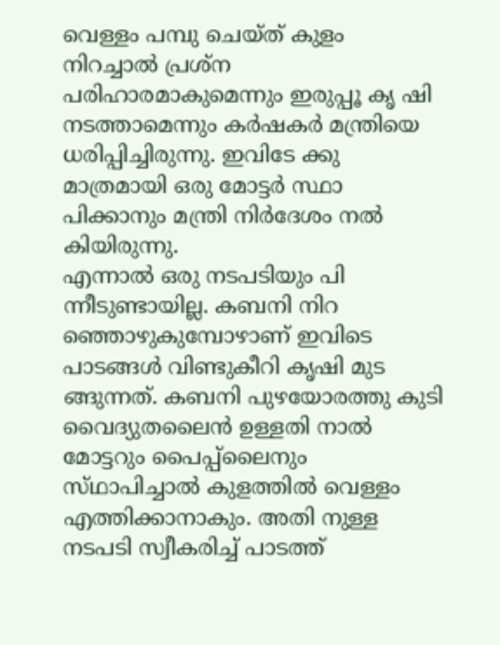വെള്ളം പമ്പു ചെയ്ത്‌ കുളം നിറച്ചാൽ പ്രശ്ന
പരിഹാരമാകുമെന്നും ഇരുപ്പൂ കൃ ഷി നടത്താമെന്നും കർഷകർ മന്ത്രിയെ ധരിപ്പിച്ചിരുന്നു. ഇവിടേ ക്കു മാത്രമായി ഒരു മോട്ടർ സ്ഥാ പിക്കാനും മന്ത്രി നിർദേശം നൽ കിയിരുന്നു.
എന്നാൽ ഒരു നടപടിയും പി ന്നീടുണ്ടായില്ല. കബനി നിറ ഞ്ഞൊഴുകുമ്പോഴാണ് ഇവിടെ പാടങ്ങൾ വിണ്ടുകീറി കൃഷി മുട ങ്ങുന്നത്. കബനി പുഴയോരത്തു കുടി വൈദ്യുതലൈൻ ഉള്ളതി നാൽ മോട്ടറും പൈപ്പ്ലൈനും സ്‌ഥാപിച്ചാൽ കുളത്തിൽ വെള്ളം എത്തിക്കാനാകും. അതി നുള്ള നടപടി സ്വീകരിച്ച് പാടത്ത്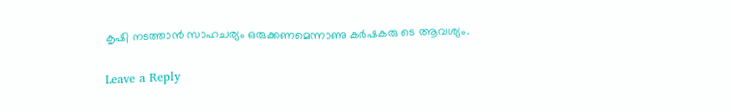കൃഷി നടത്താൻ സാഹചര്യം ഒരുക്കണമെന്നാണു കർഷകരു ടെ ആവശ്യം.

Leave a Reply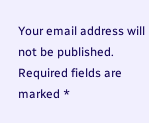Your email address will not be published. Required fields are marked *